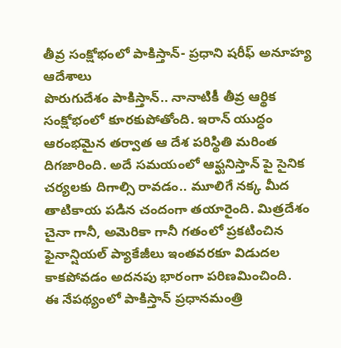తీవ్ర సంక్షోభంలో పాకిస్తాన్- ప్రధాని షరీఫ్ అనూహ్య ఆదేశాలు
పొరుగుదేశం పాకిస్తాన్.. నానాటికీ తీవ్ర ఆర్థిక సంక్షోభంలో కూరకుపోతోంది. ఇరాన్ యుద్ధం ఆరంభమైన తర్వాత ఆ దేశ పరిస్థితి మరింత దిగజారింది. అదే సమయంలో ఆఫ్ఘనిస్తాన్ పై సైనిక చర్యలకు దిగాల్సి రావడం.. మూలిగే నక్క మీద తాటికాయ పడిన చందంగా తయారైంది. మిత్రదేశం చైనా గానీ, అమెరికా గానీ గతంలో ప్రకటించిన ఫైనాన్షియల్ ప్యాకేజీలు ఇంతవరకూ విడుదల కాకపోవడం అదనపు భారంగా పరిణమించింది.
ఈ నేపథ్యంలో పాకిస్తాన్ ప్రధానమంత్రి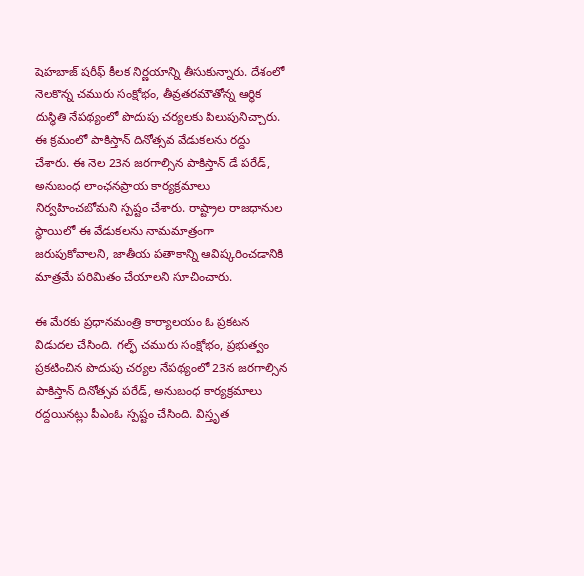షెహబాజ్ షరీఫ్ కీలక నిర్ణయాన్ని తీసుకున్నారు. దేశంలో నెలకొన్న చమురు సంక్షోభం, తీవ్రతరమౌతోన్న ఆర్థిక దుస్థితి నేపథ్యంలో పొదుపు చర్యలకు పిలుపునిచ్చారు. ఈ క్రమంలో పాకిస్తాన్ దినోత్సవ వేడుకలను రద్దు చేశారు. ఈ నెల 23న జరగాల్సిన పాకిస్తాన్ డే పరేడ్, అనుబంధ లాంఛనప్రాయ కార్యక్రమాలు నిర్వహించబోమని స్పష్టం చేశారు. రాష్ట్రాల రాజధానుల స్థాయిలో ఈ వేడుకలను నామమాత్రంగా జరుపుకోవాలని, జాతీయ పతాకాన్ని ఆవిష్కరించడానికి మాత్రమే పరిమితం చేయాలని సూచించారు.

ఈ మేరకు ప్రధానమంత్రి కార్యాలయం ఓ ప్రకటన విడుదల చేసింది. గల్ఫ్ చమురు సంక్షోభం, ప్రభుత్వం ప్రకటించిన పొదుపు చర్యల నేపథ్యంలో 23న జరగాల్సిన పాకిస్తాన్ దినోత్సవ పరేడ్, అనుబంధ కార్యక్రమాలు రద్దయినట్లు పీఎంఓ స్పష్టం చేసింది. విస్తృత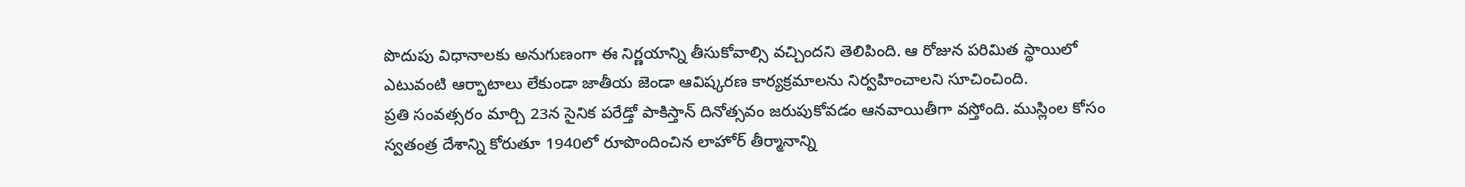పొదుపు విధానాలకు అనుగుణంగా ఈ నిర్ణయాన్ని తీసుకోవాల్సి వచ్చిందని తెలిపింది. ఆ రోజున పరిమిత స్థాయిలో ఎటువంటి ఆర్భాటాలు లేకుండా జాతీయ జెండా ఆవిష్కరణ కార్యక్రమాలను నిర్వహించాలని సూచించింది.
ప్రతి సంవత్సరం మార్చి 23న సైనిక పరేడ్తో పాకిస్తాన్ దినోత్సవం జరుపుకోవడం ఆనవాయితీగా వస్తోంది. ముస్లింల కోసం స్వతంత్ర దేశాన్ని కోరుతూ 1940లో రూపొందించిన లాహోర్ తీర్మానాన్ని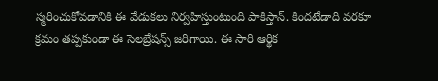స్మరించుకోవడానికి ఈ వేడుకలు నిర్వహిస్తుంటుంది పాకిస్తాన్. కిందటేడాది వరకూ క్రమం తప్పకుండా ఈ సెలబ్రేషన్స్ జరిగాయి. ఈ సారి ఆర్థిక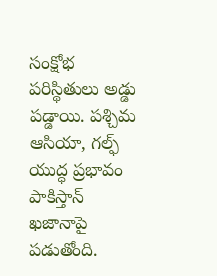సంక్షోభ పరిస్థితులు అడ్డు పడ్డాయి. పశ్చిమ ఆసియా, గల్ఫ్ యుద్ధ ప్రభావం పాకిస్తాన్ ఖజానాపై పడుతోంది.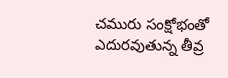చమురు సంక్షోభంతో ఎదురవుతున్న తీవ్ర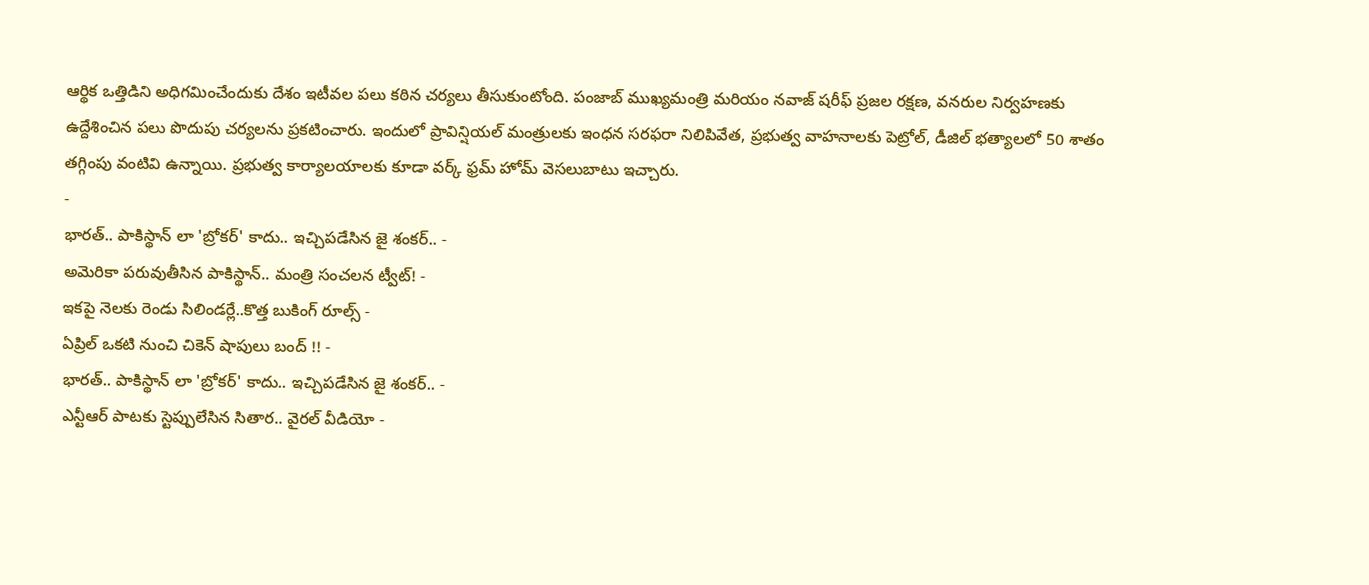ఆర్థిక ఒత్తిడిని అధిగమించేందుకు దేశం ఇటీవల పలు కఠిన చర్యలు తీసుకుంటోంది. పంజాబ్ ముఖ్యమంత్రి మరియం నవాజ్ షరీఫ్ ప్రజల రక్షణ, వనరుల నిర్వహణకు ఉద్దేశించిన పలు పొదుపు చర్యలను ప్రకటించారు. ఇందులో ప్రావిన్షియల్ మంత్రులకు ఇంధన సరఫరా నిలిపివేత, ప్రభుత్వ వాహనాలకు పెట్రోల్, డీజిల్ భత్యాలలో 50 శాతం తగ్గింపు వంటివి ఉన్నాయి. ప్రభుత్వ కార్యాలయాలకు కూడా వర్క్ ఫ్రమ్ హోమ్ వెసలుబాటు ఇచ్చారు.
-
భారత్.. పాకిస్థాన్ లా 'బ్రోకర్' కాదు.. ఇచ్చిపడేసిన జై శంకర్.. -
అమెరికా పరువుతీసిన పాకిస్థాన్.. మంత్రి సంచలన ట్వీట్! -
ఇకపై నెలకు రెండు సిలిండర్లే..కొత్త బుకింగ్ రూల్స్ -
ఏప్రిల్ ఒకటి నుంచి చికెన్ షాపులు బంద్ !! -
భారత్.. పాకిస్థాన్ లా 'బ్రోకర్' కాదు.. ఇచ్చిపడేసిన జై శంకర్.. -
ఎన్టీఆర్ పాటకు స్టెప్పులేసిన సితార.. వైరల్ వీడియో -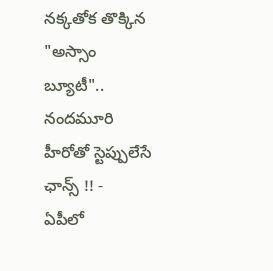నక్కతోక తొక్కిన "అస్సాం బ్యూటీ".. నందమూరి హీరోతో స్టెప్పులేసే ఛాన్స్ !! -
ఏపీలో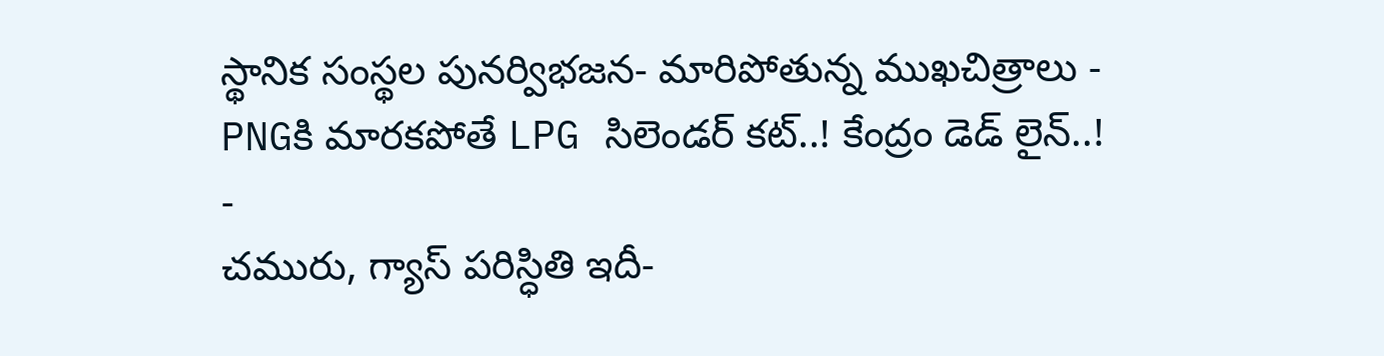స్థానిక సంస్థల పునర్విభజన- మారిపోతున్న ముఖచిత్రాలు -
PNGకి మారకపోతే LPG సిలెండర్ కట్..! కేంద్రం డెడ్ లైన్..! -
చమురు, గ్యాస్ పరిస్ధితి ఇదీ-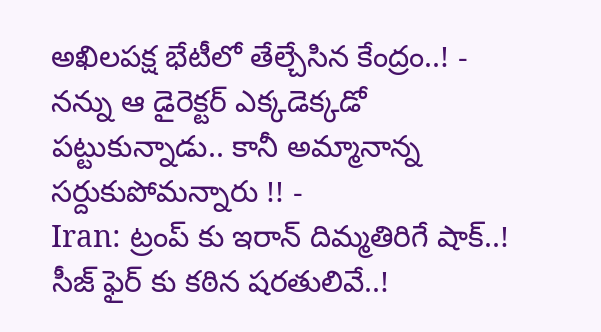అఖిలపక్ష భేటీలో తేల్చేసిన కేంద్రం..! -
నన్ను ఆ డైరెక్టర్ ఎక్కడెక్కడో పట్టుకున్నాడు.. కానీ అమ్మానాన్న సర్దుకుపోమన్నారు !! -
Iran: ట్రంప్ కు ఇరాన్ దిమ్మతిరిగే షాక్..! సీజ్ ఫైర్ కు కఠిన షరతులివే..!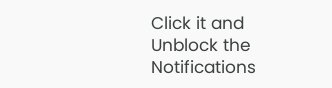Click it and Unblock the Notifications